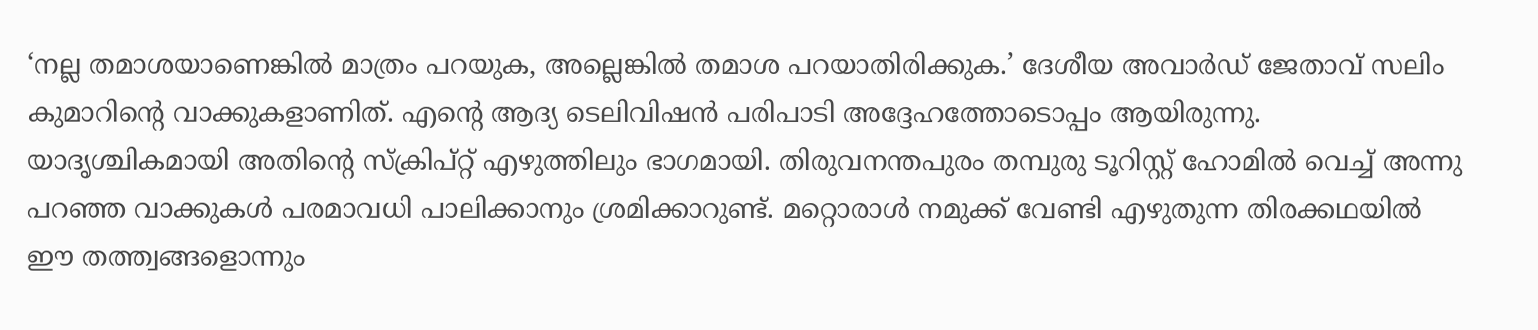‘നല്ല തമാശയാണെങ്കിൽ മാത്രം പറയുക, അല്ലെങ്കിൽ തമാശ പറയാതിരിക്കുക.’ ദേശീയ അവാർഡ് ജേതാവ് സലിം കുമാറിന്റെ വാക്കുകളാണിത്. എന്റെ ആദ്യ ടെലിവിഷൻ പരിപാടി അദ്ദേഹത്തോടൊപ്പം ആയിരുന്നു. യാദൃശ്ചികമായി അതിന്റെ സ്ക്രിപ്റ്റ് എഴുത്തിലും ഭാഗമായി. തിരുവനന്തപുരം തമ്പുരു ടൂറിസ്റ്റ് ഹോമിൽ വെച്ച് അന്നു പറഞ്ഞ വാക്കുകൾ പരമാവധി പാലിക്കാനും ശ്രമിക്കാറുണ്ട്. മറ്റൊരാൾ നമുക്ക് വേണ്ടി എഴുതുന്ന തിരക്കഥയിൽ ഈ തത്ത്വങ്ങളൊന്നും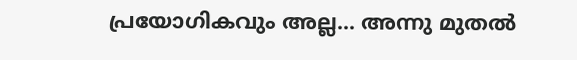പ്രയോഗികവും അല്ല... അന്നു മുതൽ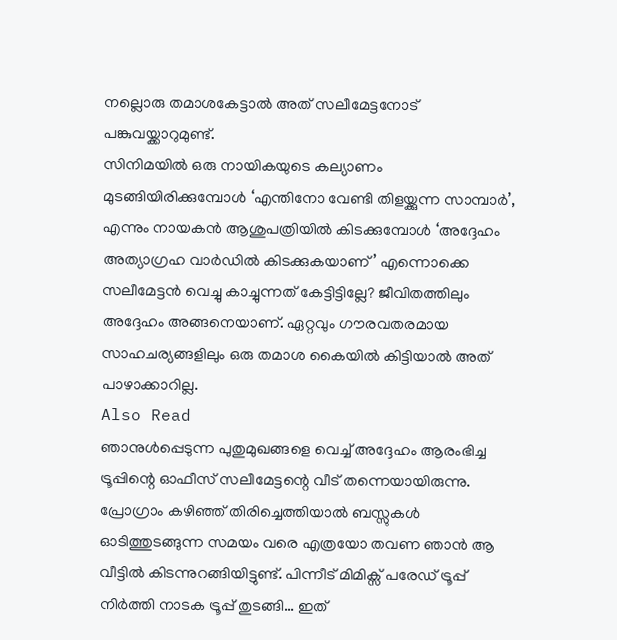നല്ലൊരു തമാശകേട്ടാൽ അത് സലീമേട്ടനോട് പങ്കുവയ്ക്കാറുമുണ്ട്.
സിനിമയിൽ ഒരു നായികയുടെ കല്യാണം മുടങ്ങിയിരിക്കുമ്പോൾ ‘എന്തിനോ വേണ്ടി തിളയ്ക്കുന്ന സാമ്പാർ’, എന്നും നായകൻ ആശുപത്രിയിൽ കിടക്കുമ്പോൾ ‘അദ്ദേഹം അത്യാഗ്രഹ വാർഡിൽ കിടക്കുകയാണ്’ എന്നൊക്കെ സലീമേട്ടൻ വെച്ചു കാച്ചുന്നത് കേട്ടിട്ടില്ലേ? ജീവിതത്തിലും അദ്ദേഹം അങ്ങനെയാണ്. ഏറ്റവും ഗൗരവതരമായ സാഹചര്യങ്ങളിലും ഒരു തമാശ കൈയിൽ കിട്ടിയാൽ അത് പാഴാക്കാറില്ല.
Also Read
ഞാനുൾപ്പെടുന്ന പുതുമുഖങ്ങളെ വെച്ച് അദ്ദേഹം ആരംഭിച്ച ട്രൂപ്പിന്റെ ഓഫീസ് സലീമേട്ടന്റെ വീട് തന്നെയായിരുന്നു. പ്രോഗ്രാം കഴിഞ്ഞ് തിരിച്ചെത്തിയാൽ ബസ്സുകൾ ഓടിത്തുടങ്ങുന്ന സമയം വരെ എത്രയോ തവണ ഞാൻ ആ വീട്ടിൽ കിടന്നുറങ്ങിയിട്ടുണ്ട്. പിന്നീട് മിമിക്സ് പരേഡ് ട്രൂപ്പ് നിർത്തി നാടക ട്രൂപ്പ് തുടങ്ങി… ഇത്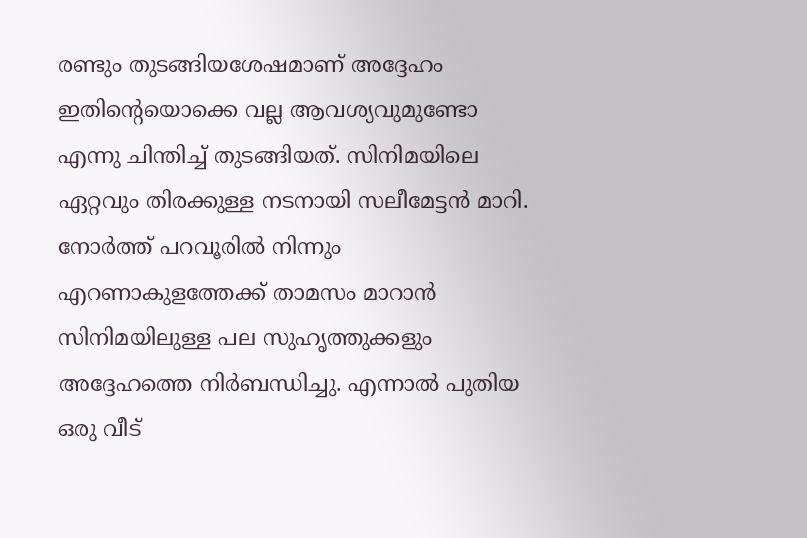രണ്ടും തുടങ്ങിയശേഷമാണ് അദ്ദേഹം ഇതിന്റെയൊക്കെ വല്ല ആവശ്യവുമുണ്ടോ എന്നു ചിന്തിച്ച് തുടങ്ങിയത്. സിനിമയിലെ ഏറ്റവും തിരക്കുള്ള നടനായി സലീമേട്ടൻ മാറി.
നോർത്ത് പറവൂരിൽ നിന്നും എറണാകുളത്തേക്ക് താമസം മാറാൻ സിനിമയിലുള്ള പല സുഹൃത്തുക്കളും അദ്ദേഹത്തെ നിർബന്ധിച്ചു. എന്നാൽ പുതിയ ഒരു വീട്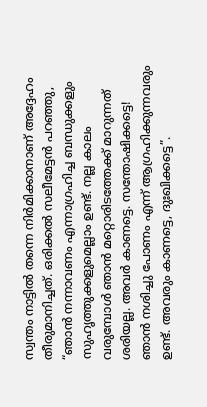സ്വന്തം നാട്ടിൽ തന്നെ നിർമിക്കാനാണ് അദ്ദേഹം തീരുമാനിച്ചത്. ഒരിക്കൽ സലീമേട്ടൻ പറഞ്ഞു,
“ഞാൻ നന്നാവണം എന്നാഗ്രഹിച്ച ബന്ധുക്കളും സുഹൃത്തുക്കളുമെല്ലാം ഉണ്ട്. നല്ല കാലം വരുമ്പോൾ ഞാൻ മറ്റൊരിടത്തേക്ക് മാറുന്നത് ശരിയല്ല. അവർ കാണട്ടെ. സന്തോഷിക്കട്ടെ! ഞാൻ നശിച്ചു പോണം എന്ന് ആഗ്രഹിക്കുന്നവരും ഉണ്ട്. അവരും കാണട്ടെ, ദുഃഖിക്കട്ടെ”.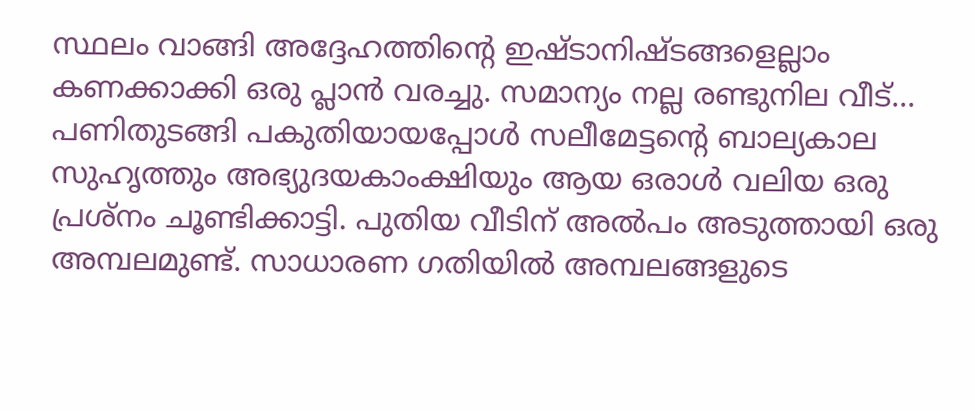സ്ഥലം വാങ്ങി അദ്ദേഹത്തിന്റെ ഇഷ്ടാനിഷ്ടങ്ങളെല്ലാം കണക്കാക്കി ഒരു പ്ലാൻ വരച്ചു. സമാന്യം നല്ല രണ്ടുനില വീട്... പണിതുടങ്ങി പകുതിയായപ്പോൾ സലീമേട്ടന്റെ ബാല്യകാല സുഹൃത്തും അഭ്യുദയകാംക്ഷിയും ആയ ഒരാൾ വലിയ ഒരു പ്രശ്നം ചൂണ്ടിക്കാട്ടി. പുതിയ വീടിന് അൽപം അടുത്തായി ഒരു അമ്പലമുണ്ട്. സാധാരണ ഗതിയിൽ അമ്പലങ്ങളുടെ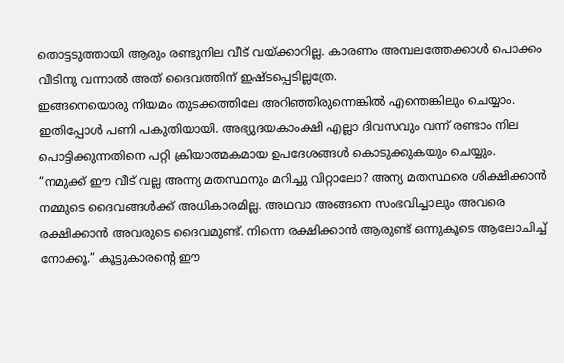തൊട്ടടുത്തായി ആരും രണ്ടുനില വീട് വയ്ക്കാറില്ല. കാരണം അമ്പലത്തേക്കാൾ പൊക്കം വീടിനു വന്നാൽ അത് ദൈവത്തിന് ഇഷ്ടപ്പെടില്ലത്രേ.
ഇങ്ങനെയൊരു നിയമം തുടക്കത്തിലേ അറിഞ്ഞിരുന്നെങ്കിൽ എന്തെങ്കിലും ചെയ്യാം. ഇതിപ്പോൾ പണി പകുതിയായി. അഭ്യുദയകാംക്ഷി എല്ലാ ദിവസവും വന്ന് രണ്ടാം നില പൊട്ടിക്കുന്നതിനെ പറ്റി ക്രിയാത്മകമായ ഉപദേശങ്ങൾ കൊടുക്കുകയും ചെയ്യും.
“നമുക്ക് ഈ വീട് വല്ല അന്ന്യ മതസ്ഥനും മറിച്ചു വിറ്റാലോ? അന്യ മതസ്ഥരെ ശിക്ഷിക്കാൻ നമ്മുടെ ദൈവങ്ങൾക്ക് അധികാരമില്ല. അഥവാ അങ്ങനെ സംഭവിച്ചാലും അവരെ രക്ഷിക്കാൻ അവരുടെ ദൈവമുണ്ട്. നിന്നെ രക്ഷിക്കാൻ ആരുണ്ട് ഒന്നുകൂടെ ആലോചിച്ച് നോക്കൂ.” കൂട്ടുകാരന്റെ ഈ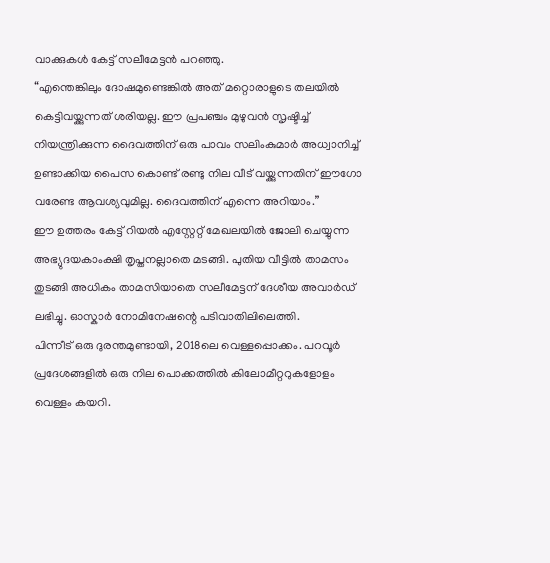വാക്കുകൾ കേട്ട് സലീമേട്ടൻ പറഞ്ഞു.
“എന്തെങ്കിലും ദോഷമുണ്ടെങ്കിൽ അത് മറ്റൊരാളുടെ തലയിൽ കെട്ടിവയ്ക്കുന്നത് ശരിയല്ല. ഈ പ്രപഞ്ചം മുഴുവൻ സൃഷ്ടിച്ച് നിയന്ത്രിക്കുന്ന ദൈവത്തിന് ഒരു പാവം സലിംകുമാർ അധ്വാനിച്ച് ഉണ്ടാക്കിയ പൈസ കൊണ്ട് രണ്ടു നില വീട് വയ്ക്കുന്നതിന് ഈഗോ വരേണ്ട ആവശ്യവുമില്ല. ദൈവത്തിന് എന്നെ അറിയാം.”
ഈ ഉത്തരം കേട്ട് റിയൽ എസ്റ്റേറ്റ് മേഖലയിൽ ജോലി ചെയ്യുന്ന അഭ്യുദയകാംക്ഷി തൃപ്തനല്ലാതെ മടങ്ങി. പുതിയ വീട്ടിൽ താമസം തുടങ്ങി അധികം താമസിയാതെ സലീമേട്ടന് ദേശീയ അവാർഡ് ലഭിച്ചു. ഓസ്കാർ നോമിനേഷന്റെ പടിവാതിലിലെത്തി.
പിന്നീട് ഒരു ദുരന്തമുണ്ടായി, 2018ലെ വെള്ളപ്പൊക്കം. പറവൂർ പ്രദേശങ്ങളിൽ ഒരു നില പൊക്കത്തിൽ കിലോമീറ്ററുകളോളം വെള്ളം കയറി.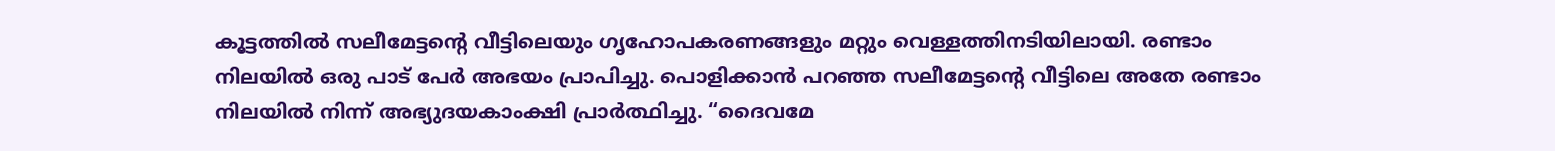കൂട്ടത്തിൽ സലീമേട്ടന്റെ വീട്ടിലെയും ഗൃഹോപകരണങ്ങളും മറ്റും വെള്ളത്തിനടിയിലായി. രണ്ടാം നിലയിൽ ഒരു പാട് പേർ അഭയം പ്രാപിച്ചു. പൊളിക്കാൻ പറഞ്ഞ സലീമേട്ടന്റെ വീട്ടിലെ അതേ രണ്ടാം നിലയിൽ നിന്ന് അഭ്യുദയകാംക്ഷി പ്രാർത്ഥിച്ചു. “ദൈവമേ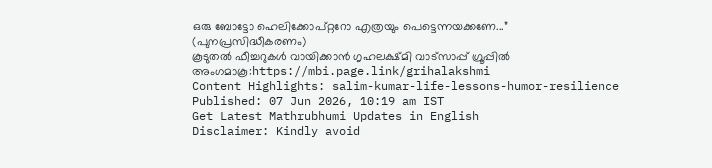ഒരു ബോട്ടോ ഹെലിക്കോപ്റ്ററോ എത്രയും പെട്ടെന്നയക്കണേ...”
(പുനപ്രസിദ്ധീകരണം)
കൂടുതൽ ഫീച്ചറുകൾ വായിക്കാൻ ഗൃഹലക്ഷ്മി വാട്സാപ്പ് ഗ്രൂപ്പിൽ അംഗമാകൂ:https://mbi.page.link/grihalakshmi
Content Highlights: salim-kumar-life-lessons-humor-resilience
Published: 07 Jun 2026, 10:19 am IST
Get Latest Mathrubhumi Updates in English
Disclaimer: Kindly avoid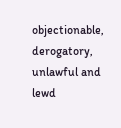objectionable, derogatory, unlawful and lewd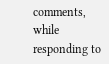comments, while responding to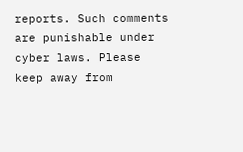reports. Such comments are punishable under cyber laws. Please keep away from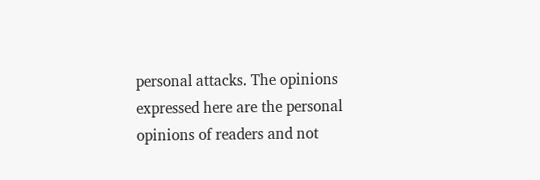personal attacks. The opinions expressed here are the personal opinions of readers and not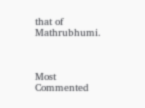that of Mathrubhumi.



Most Commented